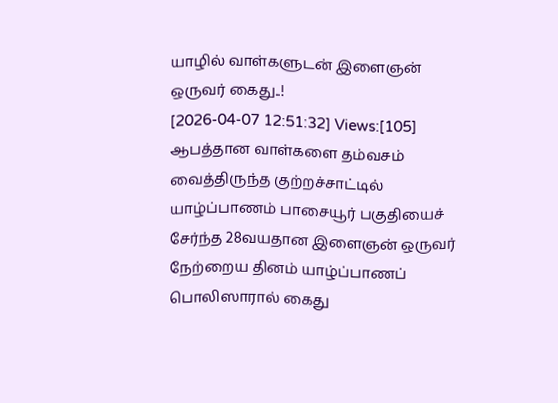யாழில் வாள்களுடன் இளைஞன் ஒருவர் கைது..!
[2026-04-07 12:51:32] Views:[105]
ஆபத்தான வாள்களை தம்வசம் வைத்திருந்த குற்றச்சாட்டில் யாழ்ப்பாணம் பாசையூர் பகுதியைச் சேர்ந்த 28வயதான இளைஞன் ஒருவர் நேற்றைய தினம் யாழ்ப்பாணப் பொலிஸாரால் கைது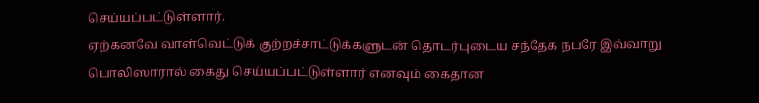செய்யப்பட்டுள்ளார்.
ஏற்கனவே வாள்வெட்டுக் குற்றச்சாட்டுக்களுடன் தொடர்புடைய சந்தேக நபரே இவ்வாறு பொலிஸாரால் கைது செய்யப்பட்டுள்ளார் எனவும் கைதான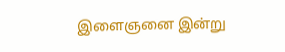இளைஞனை இன்று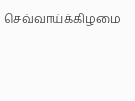செவ்வாய்க்கிழமை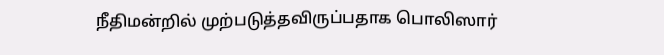நீதிமன்றில் முற்படுத்தவிருப்பதாக பொலிஸார்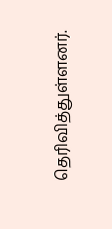தெரிவித்துள்ளனர்.